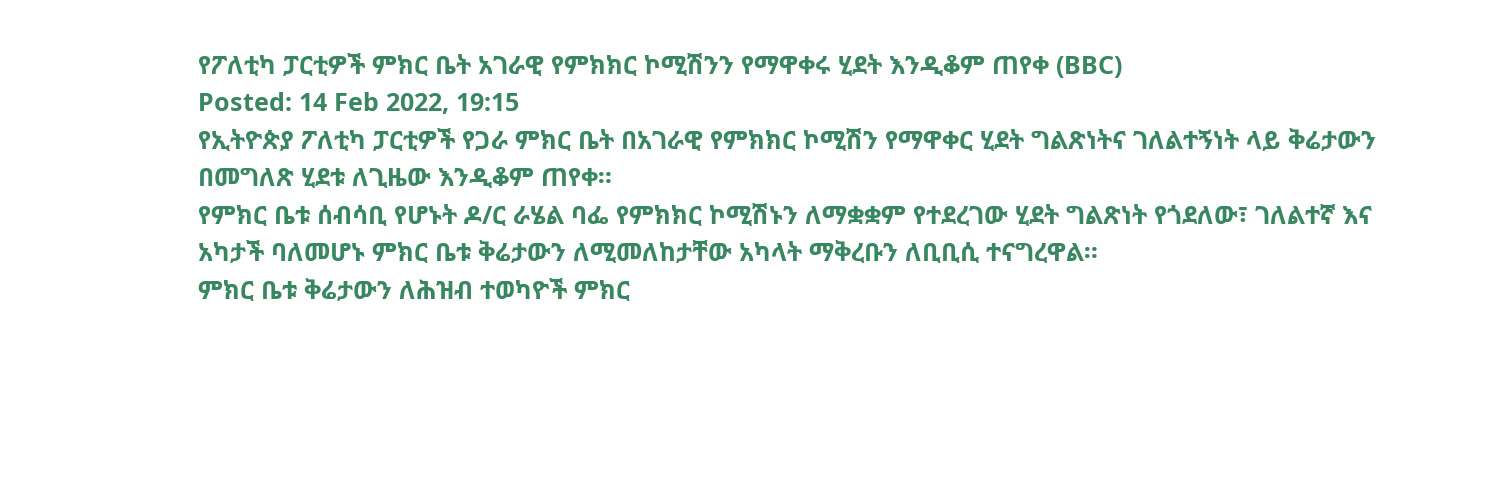የፖለቲካ ፓርቲዎች ምክር ቤት አገራዊ የምክክር ኮሚሽንን የማዋቀሩ ሂደት እንዲቆም ጠየቀ (BBC)
Posted: 14 Feb 2022, 19:15
የኢትዮጵያ ፖለቲካ ፓርቲዎች የጋራ ምክር ቤት በአገራዊ የምክክር ኮሚሽን የማዋቀር ሂደት ግልጽነትና ገለልተኝነት ላይ ቅሬታውን በመግለጽ ሂደቱ ለጊዜው እንዲቆም ጠየቀ።
የምክር ቤቱ ሰብሳቢ የሆኑት ዶ/ር ራሄል ባፌ የምክክር ኮሚሽኑን ለማቋቋም የተደረገው ሂደት ግልጽነት የጎደለው፣ ገለልተኛ እና አካታች ባለመሆኑ ምክር ቤቱ ቅሬታውን ለሚመለከታቸው አካላት ማቅረቡን ለቢቢሲ ተናግረዋል።
ምክር ቤቱ ቅሬታውን ለሕዝብ ተወካዮች ምክር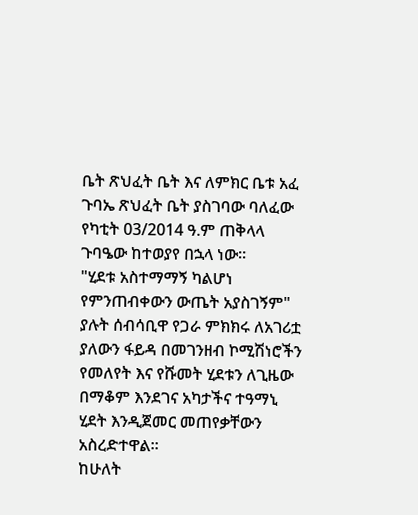ቤት ጽህፈት ቤት እና ለምክር ቤቱ አፈ ጉባኤ ጽህፈት ቤት ያስገባው ባለፈው የካቲት 03/2014 ዓ.ም ጠቅላላ ጉባዔው ከተወያየ በኋላ ነው።
"ሂደቱ አስተማማኝ ካልሆነ የምንጠብቀውን ውጤት አያስገኝም" ያሉት ሰብሳቢዋ የጋራ ምክክሩ ለአገሪቷ ያለውን ፋይዳ በመገንዘብ ኮሚሽነሮችን የመለየት እና የሹመት ሂደቱን ለጊዜው በማቆም እንደገና አካታችና ተዓማኒ ሂደት እንዲጀመር መጠየቃቸውን አስረድተዋል።
ከሁለት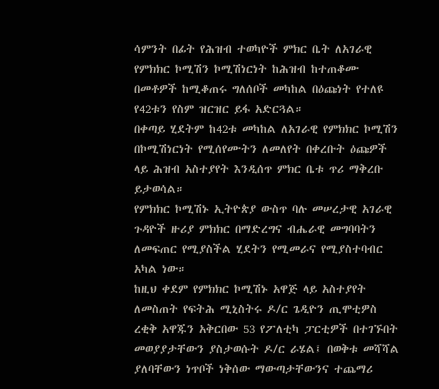ሳምንት በፊት የሕዝብ ተወካዮች ምክር ቤት ለአገራዊ የምክክር ኮሚሽን ኮሚሽነርነት ከሕዝብ ከተጠቆሙ በመቶዎች ከሚቆጠሩ ግለሰቦች መካከል በዕጩነት የተለዩ የ42ቱን የስም ዝርዝር ይፋ አድርጓል።
በቀጣይ ሂደትም ከ42ቱ መካከል ለአገራዊ የምክክር ኮሚሽን በኮሚሽነርነት የሚሰየሙትን ለመለየት በቀረቡት ዕጩዎች ላይ ሕዝብ አስተያየት እንዲሰጥ ምክር ቤቱ ጥሪ ማቅረቡ ይታወሳል።
የምክክር ኮሚሽኑ ኢትዮጵያ ውስጥ ባሉ መሠረታዊ አገራዊ ጉዳዮች ዙሪያ ምክክር በማድረግና ብሔራዊ መግባባትን ለመፍጠር የሚያስችል ሂደትን የሚመራና የሚያስተባብር አካል ነው።
ከዚህ ቀደም የምክክር ኮሚሽኑ አዋጅ ላይ አስተያየት ለመስጠት የፍትሕ ሚኒስትሩ ዶ/ር ጌዲዮን ጢሞቲዎስ ረቂቅ አዋጁን አቅርበው 53 የፖለቲካ ፓርቲዎች በተገኙበት መወያያታቸውን ያስታወሱት ዶ/ር ራሄል፤ በወቅቱ መሻሻል ያለባቸውን ነጥቦች ነቅሰው ማውጣታቸውንና ተጨማሪ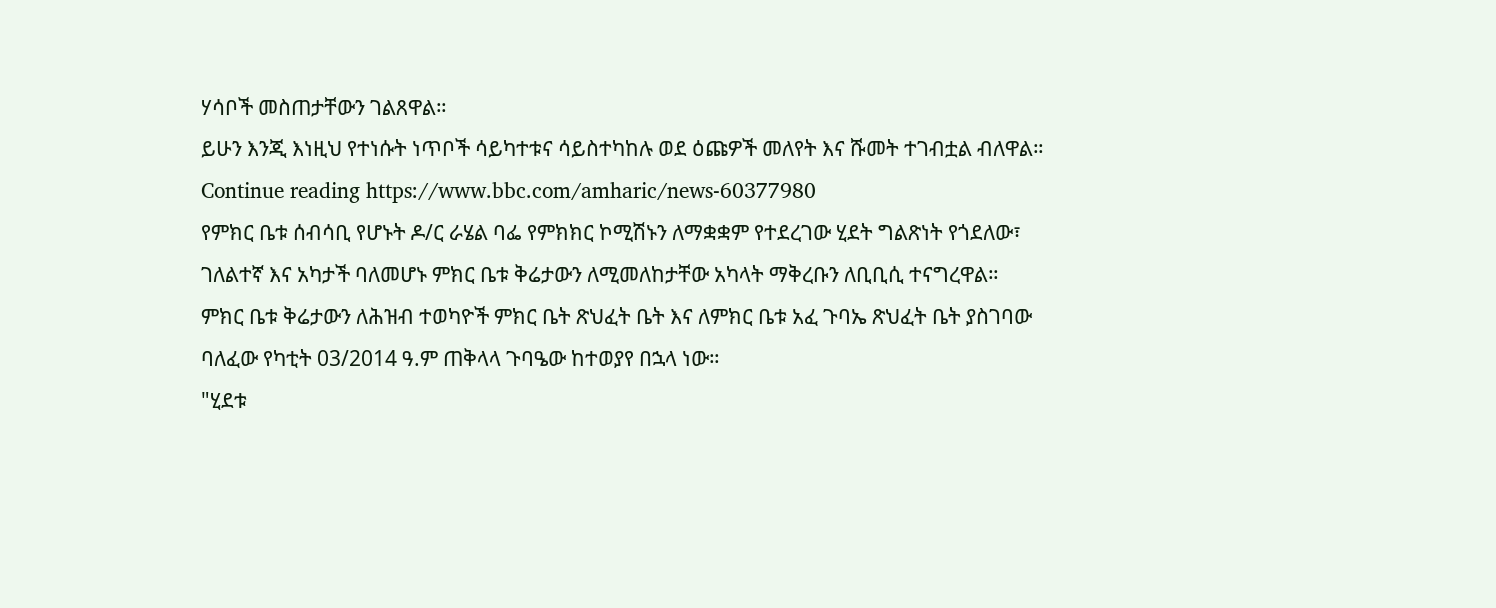ሃሳቦች መስጠታቸውን ገልጸዋል።
ይሁን እንጂ እነዚህ የተነሱት ነጥቦች ሳይካተቱና ሳይስተካከሉ ወደ ዕጩዎች መለየት እና ሹመት ተገብቷል ብለዋል።
Continue reading https://www.bbc.com/amharic/news-60377980
የምክር ቤቱ ሰብሳቢ የሆኑት ዶ/ር ራሄል ባፌ የምክክር ኮሚሽኑን ለማቋቋም የተደረገው ሂደት ግልጽነት የጎደለው፣ ገለልተኛ እና አካታች ባለመሆኑ ምክር ቤቱ ቅሬታውን ለሚመለከታቸው አካላት ማቅረቡን ለቢቢሲ ተናግረዋል።
ምክር ቤቱ ቅሬታውን ለሕዝብ ተወካዮች ምክር ቤት ጽህፈት ቤት እና ለምክር ቤቱ አፈ ጉባኤ ጽህፈት ቤት ያስገባው ባለፈው የካቲት 03/2014 ዓ.ም ጠቅላላ ጉባዔው ከተወያየ በኋላ ነው።
"ሂደቱ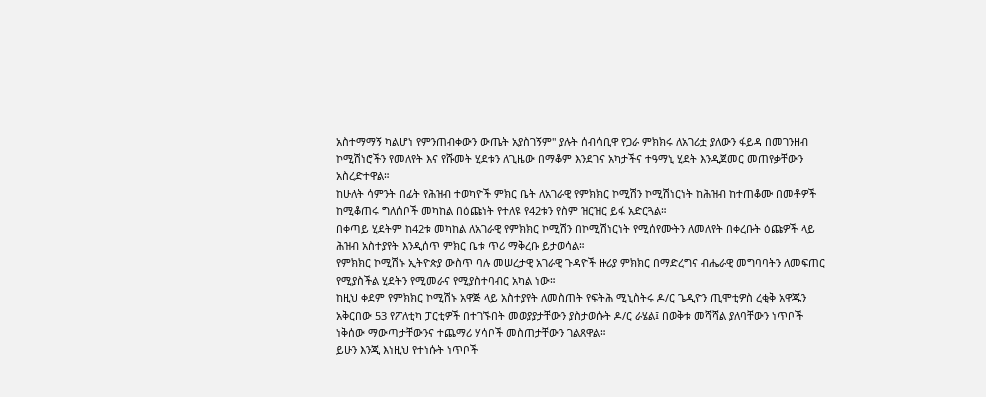አስተማማኝ ካልሆነ የምንጠብቀውን ውጤት አያስገኝም" ያሉት ሰብሳቢዋ የጋራ ምክክሩ ለአገሪቷ ያለውን ፋይዳ በመገንዘብ ኮሚሽነሮችን የመለየት እና የሹመት ሂደቱን ለጊዜው በማቆም እንደገና አካታችና ተዓማኒ ሂደት እንዲጀመር መጠየቃቸውን አስረድተዋል።
ከሁለት ሳምንት በፊት የሕዝብ ተወካዮች ምክር ቤት ለአገራዊ የምክክር ኮሚሽን ኮሚሽነርነት ከሕዝብ ከተጠቆሙ በመቶዎች ከሚቆጠሩ ግለሰቦች መካከል በዕጩነት የተለዩ የ42ቱን የስም ዝርዝር ይፋ አድርጓል።
በቀጣይ ሂደትም ከ42ቱ መካከል ለአገራዊ የምክክር ኮሚሽን በኮሚሽነርነት የሚሰየሙትን ለመለየት በቀረቡት ዕጩዎች ላይ ሕዝብ አስተያየት እንዲሰጥ ምክር ቤቱ ጥሪ ማቅረቡ ይታወሳል።
የምክክር ኮሚሽኑ ኢትዮጵያ ውስጥ ባሉ መሠረታዊ አገራዊ ጉዳዮች ዙሪያ ምክክር በማድረግና ብሔራዊ መግባባትን ለመፍጠር የሚያስችል ሂደትን የሚመራና የሚያስተባብር አካል ነው።
ከዚህ ቀደም የምክክር ኮሚሽኑ አዋጅ ላይ አስተያየት ለመስጠት የፍትሕ ሚኒስትሩ ዶ/ር ጌዲዮን ጢሞቲዎስ ረቂቅ አዋጁን አቅርበው 53 የፖለቲካ ፓርቲዎች በተገኙበት መወያያታቸውን ያስታወሱት ዶ/ር ራሄል፤ በወቅቱ መሻሻል ያለባቸውን ነጥቦች ነቅሰው ማውጣታቸውንና ተጨማሪ ሃሳቦች መስጠታቸውን ገልጸዋል።
ይሁን እንጂ እነዚህ የተነሱት ነጥቦች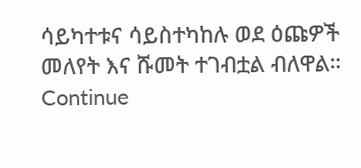ሳይካተቱና ሳይስተካከሉ ወደ ዕጩዎች መለየት እና ሹመት ተገብቷል ብለዋል።
Continue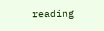reading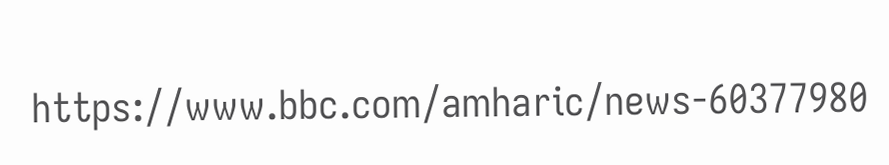https://www.bbc.com/amharic/news-60377980